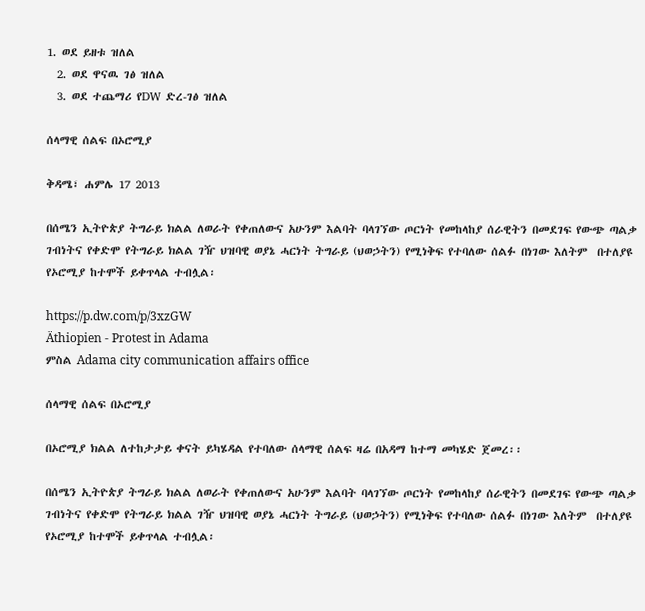1. ወደ ይዘቱ ዝለል
  2. ወደ ዋናዉ ገፅ ዝለል
  3. ወደ ተጨማሪ የDW ድረ-ገፅ ዝለል

ሰላማዊ ሰልፍ በኦሮሚያ

ቅዳሜ፣ ሐምሌ 17 2013

በሰሜን ኢትዮጵያ ትግራይ ክልል ለወራት የቀጠለውና አሁንም እልባት ባላገኘው ጦርነት የመከላከያ ሰራዊትን በመደገፍ የውጭ ጣልቃ ገብነትና የቀድሞ የትግራይ ክልል ገዥ ህዝባዊ ወያኔ ሓርነት ትግራይ (ህወኃትን) የሚነቅፍ የተባለው ሰልፉ በነገው እለትም  በተለያዩ የኦሮሚያ ከተሞች ይቀጥላል ተብሏል፡

https://p.dw.com/p/3xzGW
Äthiopien - Protest in Adama
ምስል Adama city communication affairs office

ሰላማዊ ሰልፍ በኦሮሚያ

በኦሮሚያ ክልል ለተከታታይ ቀናት ይካሄዳል የተባለው ሰላማዊ ሰልፍ ዛሬ በአዳማ ከተማ መካሄድ ጀመረ፡፡

በሰሜን ኢትዮጵያ ትግራይ ክልል ለወራት የቀጠለውና አሁንም እልባት ባላገኘው ጦርነት የመከላከያ ሰራዊትን በመደገፍ የውጭ ጣልቃ ገብነትና የቀድሞ የትግራይ ክልል ገዥ ህዝባዊ ወያኔ ሓርነት ትግራይ (ህወኃትን) የሚነቅፍ የተባለው ሰልፉ በነገው እለትም  በተለያዩ የኦሮሚያ ከተሞች ይቀጥላል ተብሏል፡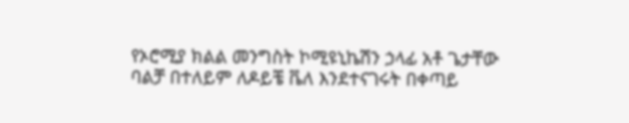የኦሮሚያ ክልል መንግስት ኮሚዩኒኬሽን ኃላፊ አቶ ጌታቸው ባልቻ በተለይም ለዶይቼ ቬለ እንደተናገሩት በቀጣይ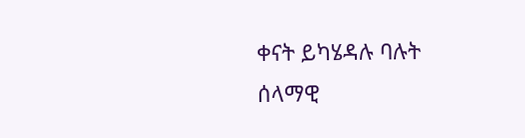ቀናት ይካሄዳሉ ባሉት ሰላማዊ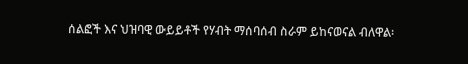ሰልፎች እና ህዝባዊ ውይይቶች የሃብት ማሰባሰብ ስራም ይከናወናል ብለዋል፡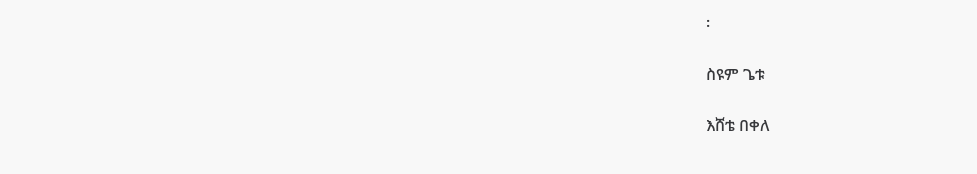፡

ስዩም ጌቱ

እሸቴ በቀለ